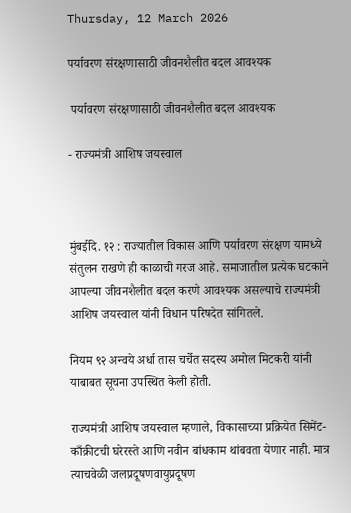Thursday, 12 March 2026

पर्यावरण संरक्षणासाठी जीवनशैलीत बदल आवश्यक

 पर्यावरण संरक्षणासाठी जीवनशैलीत बदल आवश्यक

- राज्यमंत्री आशिष जयस्वाल



मुंबईदि. १२ : राज्यातील विकास आणि पर्यावरण संरक्षण यामध्ये संतुलन राखणे ही काळाची गरज आहे. समाजातील प्रत्येक घटकाने आपल्या जीवनशैलीत बदल करणे आवश्यक असल्याचे राज्यमंत्री आशिष जयस्वाल यांनी विधान परिषदेत सांगितले.

नियम ९२ अन्वये अर्धा तास चर्चेत सदस्य अमोल मिटकरी यांनी याबाबत सूचना उपस्थित केली होती.

राज्यमंत्री आशिष जयस्वाल म्हणाले, विकासाच्या प्रक्रियेत सिमेंट-काँक्रीटची घरेरस्ते आणि नवीन बांधकाम थांबवता येणार नाही. मात्र त्याचवेळी जलप्रदूषणवायुप्रदूषण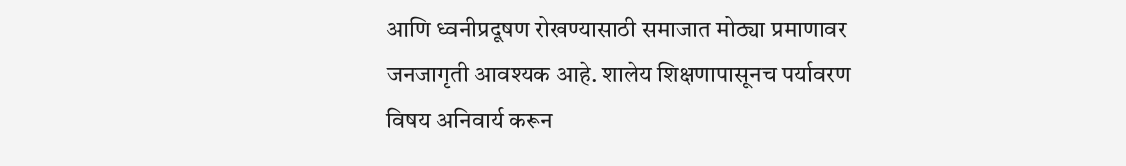आणि ध्वनीप्रदूषण रोखण्यासाठी समाजात मोठ्या प्रमाणावर जनजागृती आवश्यक आहे. शालेय शिक्षणापासूनच पर्यावरण विषय अनिवार्य करून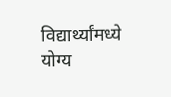विद्यार्थ्यांमध्ये योग्य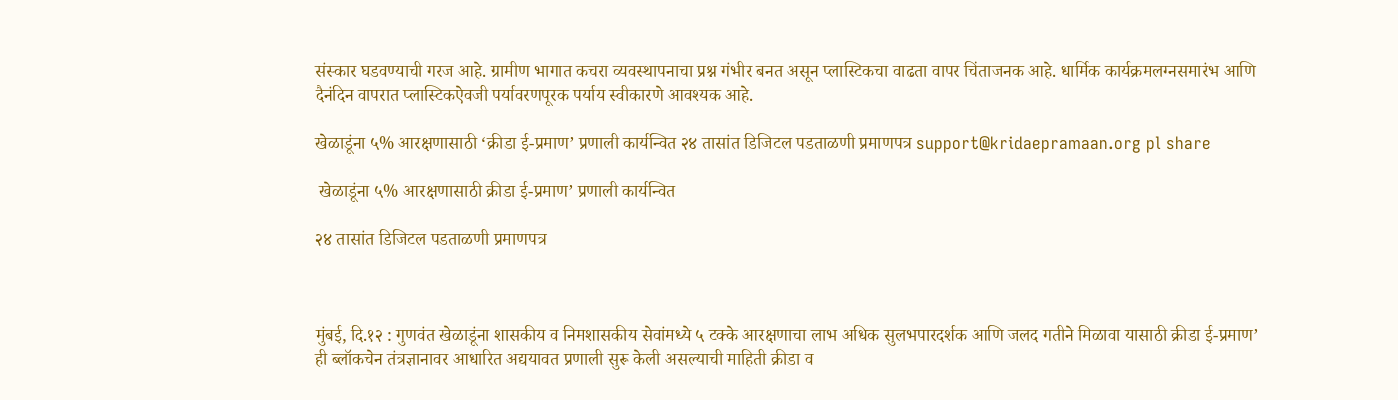संस्कार घडवण्याची गरज आहे. ग्रामीण भागात कचरा व्यवस्थापनाचा प्रश्न गंभीर बनत असून प्लास्टिकचा वाढता वापर चिंताजनक आहे. धार्मिक कार्यक्रमलग्नसमारंभ आणि दैनंदिन वापरात प्लास्टिकऐवजी पर्यावरणपूरक पर्याय स्वीकारणे आवश्यक आहे.

खेळाडूंना ५% आरक्षणासाठी ‘क्रीडा ई-प्रमाण’ प्रणाली कार्यन्वित २४ तासांत डिजिटल पडताळणी प्रमाणपत्र support@kridaepramaan.org pl share

 खेळाडूंना ५% आरक्षणासाठी क्रीडा ई-प्रमाण’ प्रणाली कार्यन्वित

२४ तासांत डिजिटल पडताळणी प्रमाणपत्र



मुंबई, दि.१२ : गुणवंत खेळाडूंना शासकीय व निमशासकीय सेवांमध्ये ५ टक्के आरक्षणाचा लाभ अधिक सुलभपारदर्शक आणि जलद गतीने मिळावा यासाठी क्रीडा ई-प्रमाण’ ही ब्लॉकचेन तंत्रज्ञानावर आधारित अद्ययावत प्रणाली सुरू केली असल्याची माहिती क्रीडा व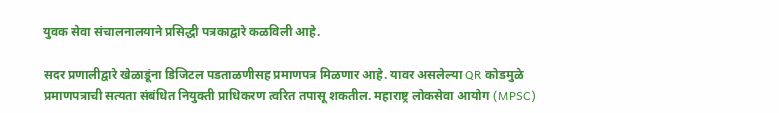युवक सेवा संचालनालयाने प्रसिद्धी पत्रकाद्वारे कळविली आहे.

सदर प्रणालीद्वारे खेळाडूंना डिजिटल पडताळणीसह प्रमाणपत्र मिळणार आहे. यावर असलेल्या QR कोडमुळे प्रमाणपत्राची सत्यता संबंधित नियुक्ती प्राधिकरण त्वरित तपासू शकतील. महाराष्ट्र लोकसेवा आयोग (MPSC)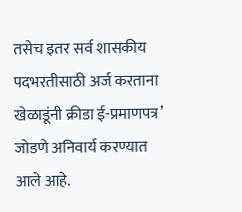तसेच इतर सर्व शासकीय पदभरतीसाठी अर्ज करताना खेळाडूंनी क्रीडा ई-प्रमाणपत्र’ जोडणे अनिवार्य करण्यात आले आहे.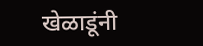खेळाडूंनी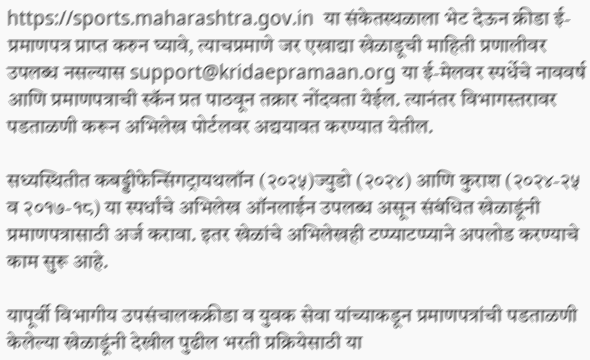https://sports.maharashtra.gov.in  या संकेतस्थळाला भेट देऊन क्रीडा ई-प्रमाणपत्र प्राप्त करुन घ्यावे, त्याचप्रमाणे जर एखाद्या खेळाडूची माहिती प्रणालीवर उपलब्ध नसल्यास support@kridaepramaan.org या ई-मेलवर स्पर्धेचे नाववर्ष आणि प्रमाणपत्राची स्कॅन प्रत पाठवून तक्रार नोंदवता येईल. त्यानंतर विभागस्तरावर पडताळणी करून अभिलेख पोर्टलवर अद्ययावत करण्यात येतील.

सध्यस्थितीत कबड्डीफेन्सिंगट्रायथलॉन (२०२५)ज्युडो (२०२४) आणि कुराश (२०२४-२५ व २०१७-१८) या स्पर्धांचे अभिलेख ऑनलाईन उपलब्ध असून संबंधित खेळाडूंनी प्रमाणपत्रासाठी अर्ज करावा. इतर खेळांचे अभिलेखही टप्प्याटप्प्याने अपलोड करण्याचे काम सुरू आहे.

यापूर्वी विभागीय उपसंचालकक्रीडा व युवक सेवा यांच्याकडून प्रमाणपत्रांची पडताळणी केलेल्या खेळाडूंनी देखील पुढील भरती प्रक्रियेसाठी या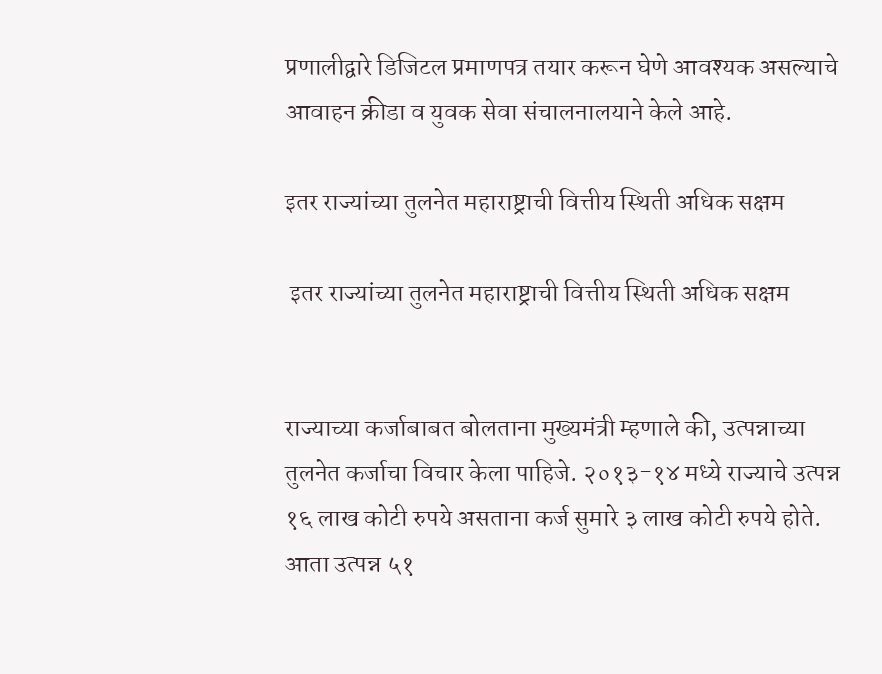प्रणालीद्वारे डिजिटल प्रमाणपत्र तयार करून घेणे आवश्यक असल्याचे आवाहन क्रीडा व युवक सेवा संचालनालयाने केले आहे.

इतर राज्यांच्या तुलनेत महाराष्ट्राची वित्तीय स्थिती अधिक सक्षम

 इतर राज्यांच्या तुलनेत महाराष्ट्राची वित्तीय स्थिती अधिक सक्षम


राज्याच्या कर्जाबाबत बोलताना मुख्यमंत्री म्हणाले की, उत्पन्नाच्या तुलनेत कर्जाचा विचार केला पाहिजे. २०१३-१४ मध्ये राज्याचे उत्पन्न १६ लाख कोटी रुपये असताना कर्ज सुमारे ३ लाख कोटी रुपये होते. आता उत्पन्न ५१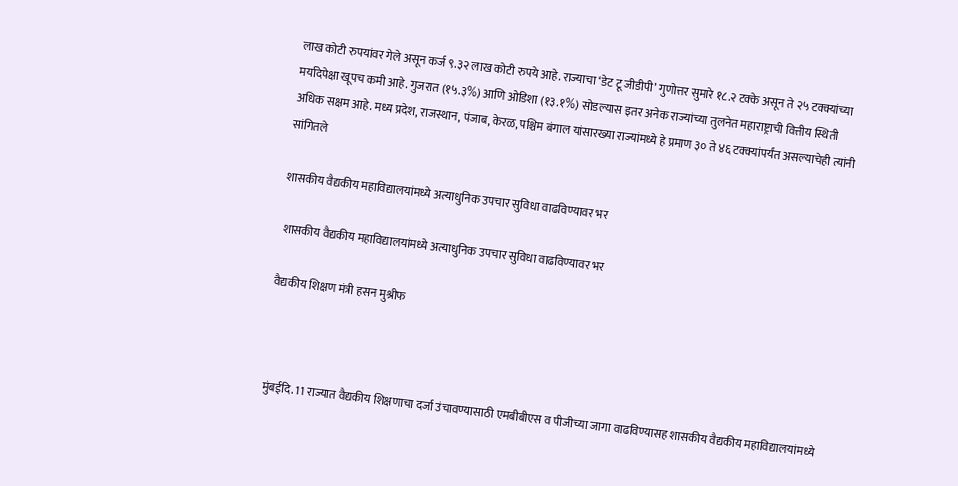लाख कोटी रुपयांवर गेले असून कर्ज ९.३२ लाख कोटी रुपये आहे. राज्याचा ‘डेट टू जीडीपी’ गुणोत्तर सुमारे १८.२ टक्के असून ते २५ टक्क्यांच्या मर्यादेपेक्षा खूपच कमी आहे. गुजरात (१५.३%) आणि ओडिशा (१३.१%) सोडल्यास इतर अनेक राज्यांच्या तुलनेत महाराष्ट्राची वित्तीय स्थिती अधिक सक्षम आहे. मध्य प्रदेश, राजस्थान, पंजाब, केरळ, पश्चिम बंगाल यांसारख्या राज्यांमध्ये हे प्रमाण ३० ते ४६ टक्क्यांपर्यंत असल्याचेही त्यांनी सांगितले

शासकीय वैद्यकीय महाविद्यालयांमध्ये अत्याधुनिक उपचार सुविधा वाढविण्यावर भर

 शासकीय वैद्यकीय महाविद्यालयांमध्ये अत्याधुनिक उपचार सुविधा वाढविण्यावर भर

वैद्यकीय शिक्षण मंत्री हसन मुश्रीफ



मुंबईदि. 11 राज्यात वैद्यकीय शिक्षणाचा दर्जा उंचावण्यासाठी एमबीबीएस व पीजीच्या जागा वाढविण्यासह शासकीय वैद्यकीय महाविद्यालयांमध्ये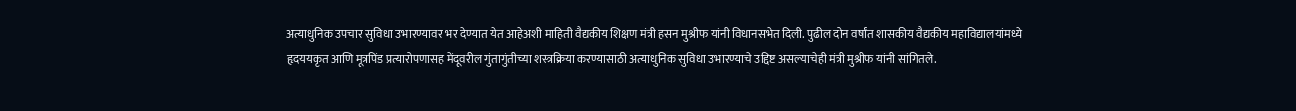अत्याधुनिक उपचार सुविधा उभारण्यावर भर देण्यात येत आहेअशी माहिती वैद्यकीय शिक्षण मंत्री हसन मुश्रीफ यांनी विधानसभेत दिली. पुढील दोन वर्षांत शासकीय वैद्यकीय महाविद्यालयांमध्ये हृदययकृत आणि मूत्रपिंड प्रत्यारोपणासह मेंदूवरील गुंतागुंतीच्या शस्त्रक्रिया करण्यासाठी अत्याधुनिक सुविधा उभारण्याचे उद्दिष्ट असल्याचेही मंत्री मुश्रीफ यांनी सांगितले.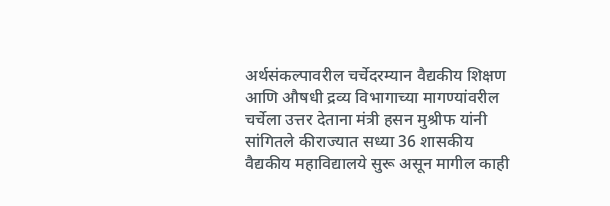अर्थसंकल्पावरील चर्चेदरम्यान वैद्यकीय शिक्षण आणि औषधी द्रव्य विभागाच्या मागण्यांवरील चर्चेला उत्तर देताना मंत्री हसन मुश्रीफ यांनी सांगितले कीराज्यात सध्या 36 शासकीय वैद्यकीय महाविद्यालये सुरू असून मागील काही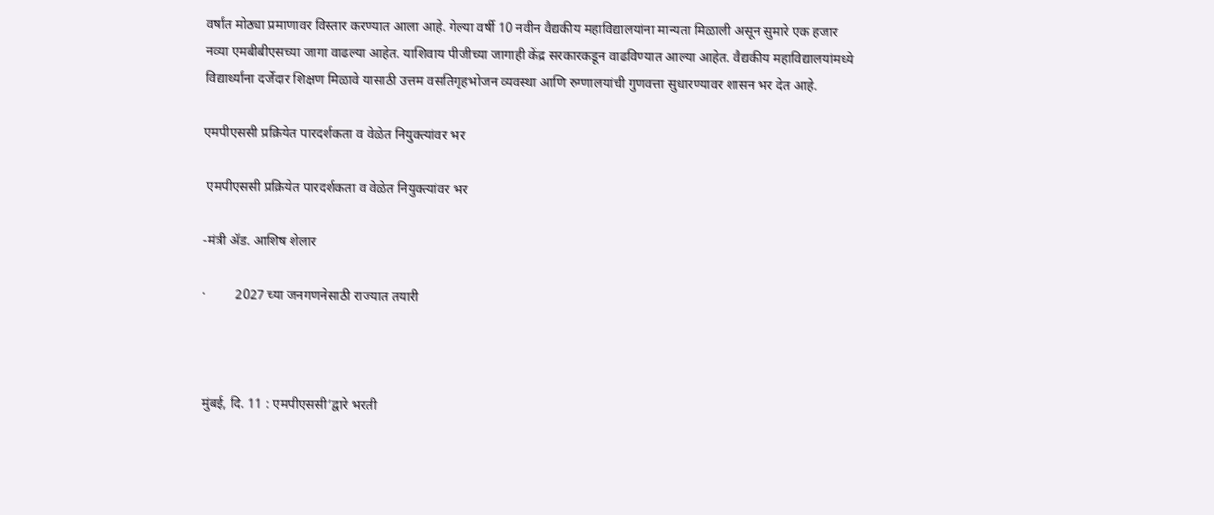वर्षांत मोठ्या प्रमाणावर विस्तार करण्यात आला आहे. गेल्या वर्षी 10 नवीन वैद्यकीय महाविद्यालयांना मान्यता मिळाली असून सुमारे एक हजार नव्या एमबीबीएसच्या जागा वाढल्या आहेत. याशिवाय पीजीच्या जागाही केंद्र सरकारकडून वाढविण्यात आल्या आहेत. वैद्यकीय महाविद्यालयांमध्ये विद्यार्थ्यांना दर्जेदार शिक्षण मिळावे यासाठी उत्तम वसतिगृहभोजन व्यवस्था आणि रुग्णालयांची गुणवत्ता सुधारण्यावर शासन भर देत आहे.

एमपीएससी प्रक्रियेत पारदर्शकता व वेळेत नियुक्त्यांवर भर

 एमपीएससी प्रक्रियेत पारदर्शकता व वेळेत नियुक्त्यांवर भर

-मंत्री ॲड. आशिष शेलार

·         2027 च्या जनगणनेसाठी राज्यात तयारी



मुंबई, दि. 11 : एमपीएससी’द्वारे भरती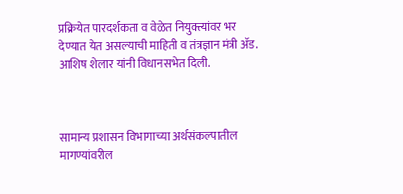प्रक्रियेत पारदर्शकता व वेळेत नियुक्त्यांवर भर देण्यात येत असल्याची माहिती व तंत्रज्ञान मंत्री ॲड. आशिष शेलार यांनी विधानसभेत दिली.



सामान्य प्रशासन विभागाच्या अर्थसंकल्पातील मागण्यांवरील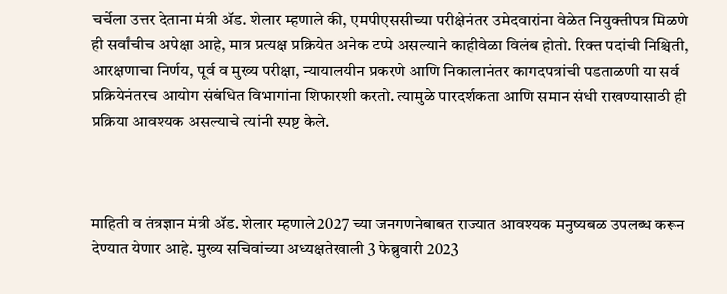चर्चेला उत्तर देताना मंत्री ॲड. शेलार म्हणाले की, एमपीएससीच्या परीक्षेनंतर उमेदवारांना वेळेत नियुक्तीपत्र मिळणे ही सर्वांचीच अपेक्षा आहे, मात्र प्रत्यक्ष प्रक्रियेत अनेक टप्पे असल्याने काहीवेळा विलंब होतो. रिक्त पदांची निश्चिती, आरक्षणाचा निर्णय, पूर्व व मुख्य परीक्षा, न्यायालयीन प्रकरणे आणि निकालानंतर कागदपत्रांची पडताळणी या सर्व प्रक्रियेनंतरच आयोग संबंधित विभागांना शिफारशी करतो. त्यामुळे पारदर्शकता आणि समान संधी राखण्यासाठी ही प्रक्रिया आवश्यक असल्याचे त्यांनी स्पष्ट केले.



माहिती व तंत्रज्ञान मंत्री ॲड. शेलार म्हणाले2027 च्या जनगणनेबाबत राज्यात आवश्यक मनुष्यबळ उपलब्ध करून देण्यात येणार आहे. मुख्य सचिवांच्या अध्यक्षतेखाली 3 फेब्रुवारी 2023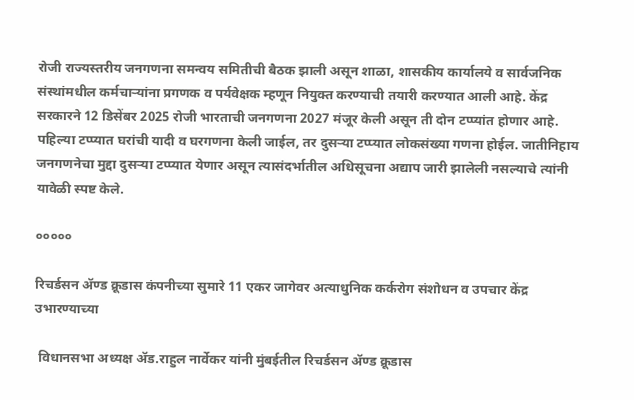रोजी राज्यस्तरीय जनगणना समन्वय समितीची बैठक झाली असून शाळा, शासकीय कार्यालये व सार्वजनिक संस्थांमधील कर्मचाऱ्यांना प्रगणक व पर्यवेक्षक म्हणून नियुक्त करण्याची तयारी करण्यात आली आहे. केंद्र सरकारने 12 डिसेंबर 2025 रोजी भारताची जनगणना 2027 मंजूर केली असून ती दोन टप्प्यांत होणार आहे. पहिल्या टप्प्यात घरांची यादी व घरगणना केली जाईल, तर दुसऱ्या टप्प्यात लोकसंख्या गणना होईल. जातीनिहाय जनगणनेचा मुद्दा दुसऱ्या टप्प्यात येणार असून त्यासंदर्भातील अधिसूचना अद्याप जारी झालेली नसल्याचे त्यांनी यावेळी स्पष्ट केले.

०००००

रिचर्डसन ॲण्ड क्रूडास कंपनीच्या सुमारे 11 एकर जागेवर अत्याधुनिक कर्करोग संशोधन व उपचार केंद्र उभारण्याच्या

 विधानसभा अध्यक्ष ॲड.राहुल नार्वेकर यांनी मुंबईतील रिचर्डसन ॲण्ड क्रूडास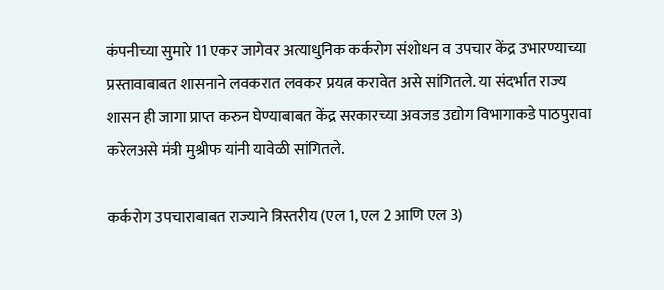कंपनीच्या सुमारे 11 एकर जागेवर अत्याधुनिक कर्करोग संशोधन व उपचार केंद्र उभारण्याच्या प्रस्तावाबाबत शासनाने लवकरात लवकर प्रयत्न करावेत असे सांगितले. या संदर्भात राज्य शासन ही जागा प्राप्त करुन घेण्याबाबत केंद्र सरकारच्या अवजड उद्योग विभागाकडे पाठपुरावा करेलअसे मंत्री मुश्रीफ यांनी यावेळी सांगितले.

कर्करोग उपचाराबाबत राज्याने त्रिस्तरीय (एल 1, एल 2 आणि एल 3)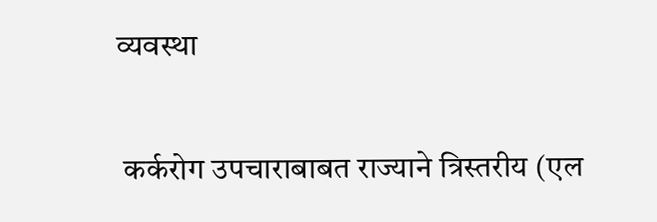व्यवस्था

 कर्करोग उपचाराबाबत राज्याने त्रिस्तरीय (एल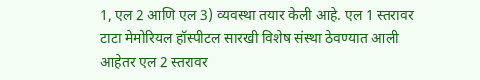1, एल 2 आणि एल 3) व्यवस्था तयार केली आहे. एल 1 स्तरावर टाटा मेमोरियल हॉस्पीटल सारखी विशेष संस्था ठेवण्यात आली आहेतर एल 2 स्तरावर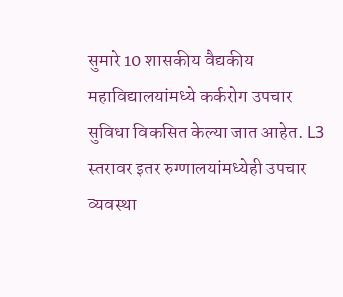सुमारे 10 शासकीय वैद्यकीय महाविद्यालयांमध्ये कर्करोग उपचार सुविधा विकसित केल्या जात आहेत. L3 स्तरावर इतर रुग्णालयांमध्येही उपचार व्यवस्था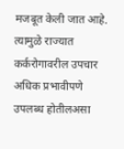मजबूत केली जात आहे. त्यामुळे राज्यात कर्करोगावरील उपचार अधिक प्रभावीपणे उपलब्ध होतीलअसा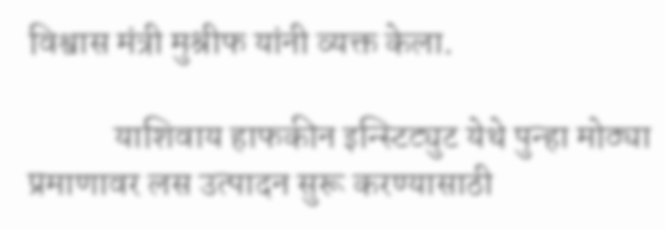विश्वास मंत्री मुश्रीफ यांनी व्यक्त केला.

            याशिवाय हाफकीन इन्स्टिट्युट येथे पुन्हा मोठ्या प्रमाणावर लस उत्पादन सुरू करण्यासाठी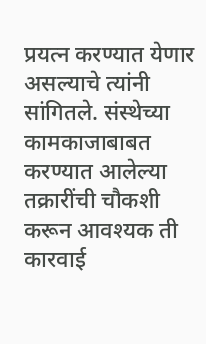प्रयत्न करण्यात येणार असल्याचे त्यांनी सांगितले. संस्थेच्या कामकाजाबाबत करण्यात आलेल्या तक्रारींची चौकशी करून आवश्यक ती कारवाई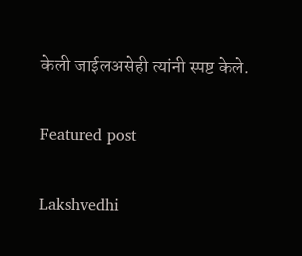केली जाईलअसेही त्यांनी स्पष्ट केले.

Featured post

Lakshvedhi